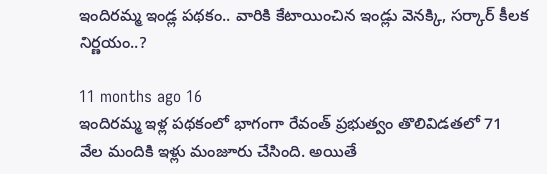ఇందిరమ్మ ఇండ్ల పథకం.. వారికి కేటాయించిన ఇండ్లు వెనక్కి, సర్కార్ కీలక నిర్ణయం..?

11 months ago 16
ఇందిరమ్మ ఇళ్ల పథకంలో భాగంగా రేవంత్ ప్రభుత్వం తొలివిడతలో 71 వేల మందికి ఇళ్లు మంజూరు చేసింది. అయితే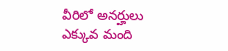వీరిలో అనర్హులు ఎక్కువ మంది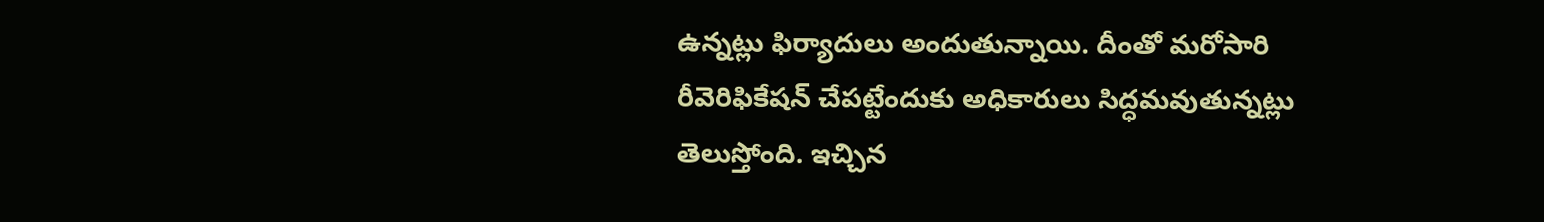ఉన్నట్లు ఫిర్యాదులు అందుతున్నాయి. దీంతో మరోసారి రీవెరిఫికేషన్‌ చేపట్టేందుకు అధికారులు సిద్ధమవుతున్నట్లు తెలుస్తోంది. ఇచ్చిన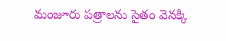మంజూరు పత్రాలను సైతం వెనక్కి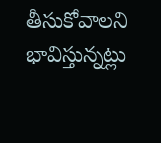తీసుకోవాలని భావిస్తున్నట్లు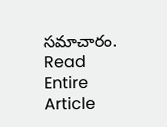సమాచారం.
Read Entire Article